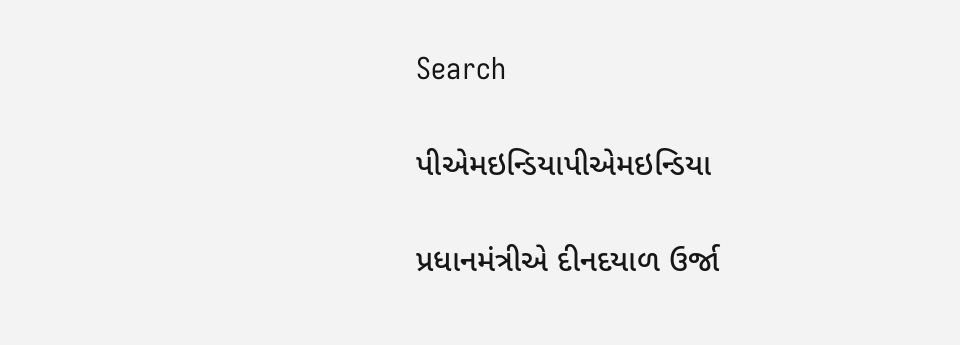Search

પીએમઇન્ડિયાપીએમઇન્ડિયા

પ્રધાનમંત્રીએ દીનદયાળ ઉર્જા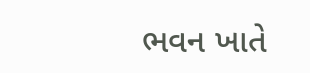ભવન ખાતે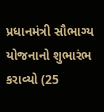પ્રધાનમંત્રી સૌભાગ્ય યોજનાનો શુભારંભ કરાવ્યો (25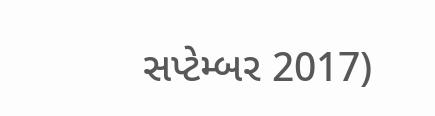સપ્ટેમ્બર 2017)